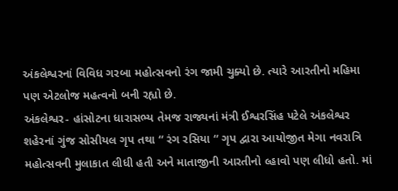અંકલેશ્વરનાં વિવિધ ગરબા મહોત્સવનો રંગ જામી ચુક્યો છે. ત્યારે આરતીનો મહિમા પણ એટલોજ મહત્વનો બની રહ્યો છે.
અંકલેશ્વર- હાંસોટના ધારાસભ્ય તેમજ રાજ્યનાં મંત્રી ઈશ્વરસિંહ પટેલે અંકલેશ્વર શહેરનાં ગુંજ સોસીયલ ગૃપ તથા “ રંગ રસિયા “ ગૃપ દ્વારા આયોજીત મેગા નવરાત્રિ મહોત્સવની મુલાકાત લીધી હતી અને માતાજીની આરતીનો લ્હાવો પણ લીધો હતો. માં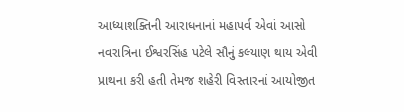આધ્યાશક્તિની આરાધનાનાં મહાપર્વ એવાં આસો નવરાત્રિના ઈશ્વરસિંહ પટેલે સૌનું કલ્યાણ થાય એવી પ્રાથના કરી હતી તેમજ શહેરી વિસ્તારનાં આયોજીત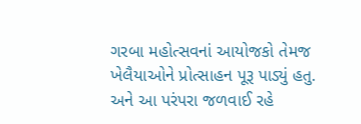ગરબા મહોત્સવનાં આયોજકો તેમજ ખેલૈયાઓને પ્રોત્સાહન પૂરૂ પાડ્યું હતુ. અને આ પરંપરા જળવાઈ રહે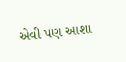એવી પણ આશા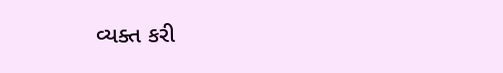વ્યક્ત કરી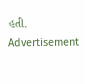હતી.
Advertisement